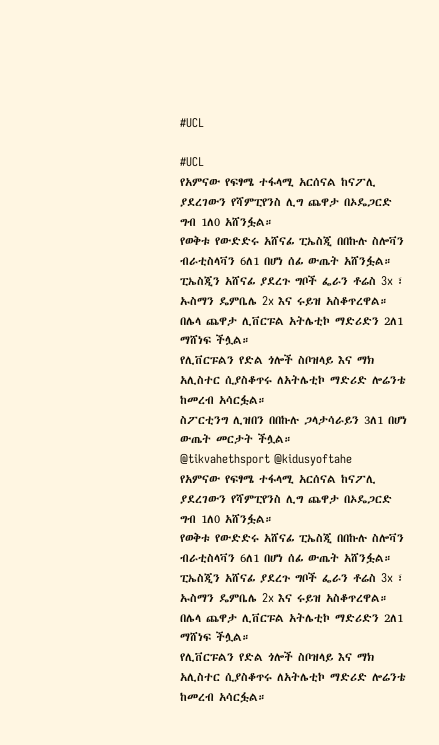#UCL

#UCL
የአምናው የፍፃሜ ተፋላሚ አርሰናል ከናፖሊ ያደረገውን የሻምፒየንስ ሊግ ጨዋታ በኦዴጋርድ ግብ 1ለ0 አሸንፏል።
የወቅቱ የውድድሩ አሸናፊ ፒኤስጂ በበኩሉ ስሎቫን ብራቲስላቫን 6ለ1 በሆነ ሰፊ ውጤት አሸንፏል።
ፒኤስጂን አሸናፊ ያደረጉ ግቦች ፌራን ቶሬስ 3x ፣ ኡስማን ዴምቤሌ 2x እና ሩይዝ አስቆጥረዋል።
በሌላ ጨዋታ ሊቨርፑል አትሌቲኮ ማድሪድን 2ለ1 ማሸነፍ ችሏል።
የሊቨርፑልን የድል ጎሎች ስቦዝላይ እና ማክ አሊስተር ሲያስቆጥሩ ለአትሌቲኮ ማድሪድ ሎሬንቴ ከመረብ አሳርፏል።
ስፖርቲንግ ሊዝበን በበኩሉ ጋላታሳራይን 3ለ1 በሆነ ውጤት መርታት ችሏል።
@tikvahethsport @kidusyoftahe
የአምናው የፍፃሜ ተፋላሚ አርሰናል ከናፖሊ ያደረገውን የሻምፒየንስ ሊግ ጨዋታ በኦዴጋርድ ግብ 1ለ0 አሸንፏል።
የወቅቱ የውድድሩ አሸናፊ ፒኤስጂ በበኩሉ ስሎቫን ብራቲስላቫን 6ለ1 በሆነ ሰፊ ውጤት አሸንፏል።
ፒኤስጂን አሸናፊ ያደረጉ ግቦች ፌራን ቶሬስ 3x ፣ ኡስማን ዴምቤሌ 2x እና ሩይዝ አስቆጥረዋል።
በሌላ ጨዋታ ሊቨርፑል አትሌቲኮ ማድሪድን 2ለ1 ማሸነፍ ችሏል።
የሊቨርፑልን የድል ጎሎች ስቦዝላይ እና ማክ አሊስተር ሲያስቆጥሩ ለአትሌቲኮ ማድሪድ ሎሬንቴ ከመረብ አሳርፏል።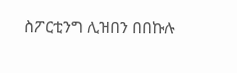ስፖርቲንግ ሊዝበን በበኩሉ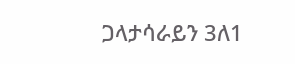ጋላታሳራይን 3ለ1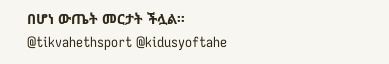በሆነ ውጤት መርታት ችሏል።
@tikvahethsport @kidusyoftahe